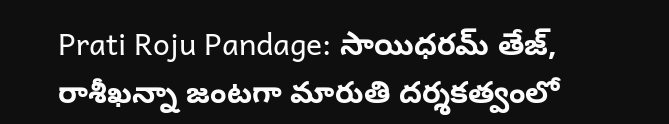Prati Roju Pandage: సాయిధరమ్ తేజ్, రాశీఖన్నా జంటగా మారుతి దర్శకత్వంలో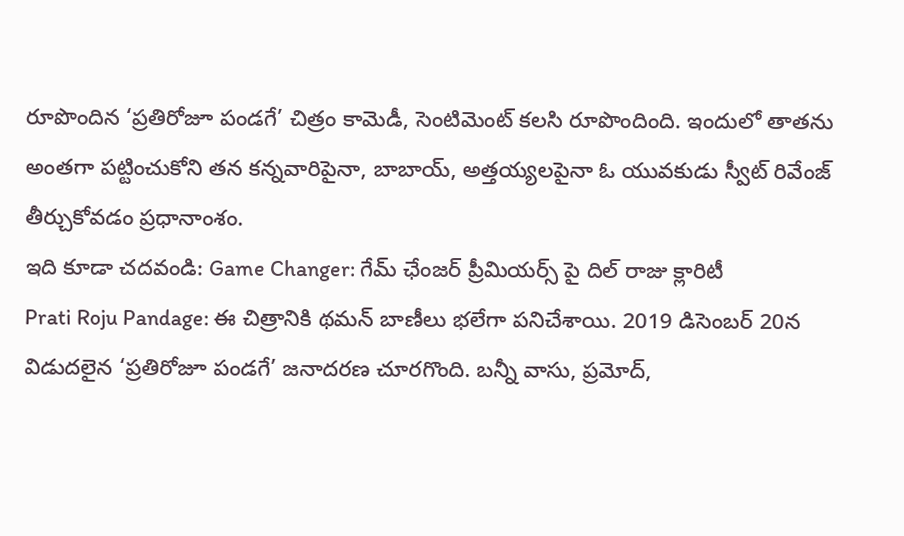రూపొందిన ‘ప్రతిరోజూ పండగే’ చిత్రం కామెడీ, సెంటిమెంట్ కలసి రూపొందింది. ఇందులో తాతను అంతగా పట్టించుకోని తన కన్నవారిపైనా, బాబాయ్, అత్తయ్యలపైనా ఓ యువకుడు స్వీట్ రివేంజ్ తీర్చుకోవడం ప్రధానాంశం.
ఇది కూడా చదవండి: Game Changer: గేమ్ ఛేంజర్ ప్రీమియర్స్ పై దిల్ రాజు క్లారిటీ
Prati Roju Pandage: ఈ చిత్రానికి థమన్ బాణీలు భలేగా పనిచేశాయి. 2019 డిసెంబర్ 20న విడుదలైన ‘ప్రతిరోజూ పండగే’ జనాదరణ చూరగొంది. బన్నీ వాసు, ప్రమోద్,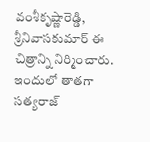వంశీకృష్ణారెడ్డి, శ్రీనివాసకుమార్ ఈ చిత్రాన్ని నిర్మించారు. ఇందులో తాతగా సత్యరాజ్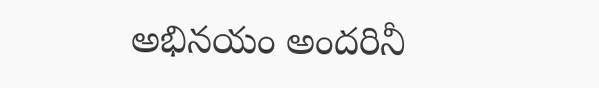అభినయం అందరినీ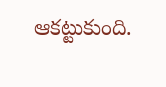ఆకట్టుకుంది.